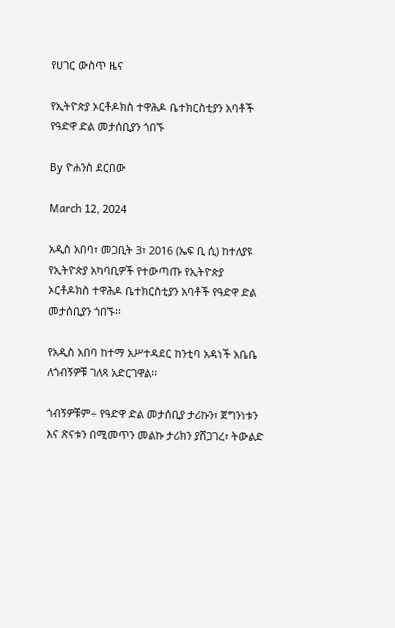የሀገር ውስጥ ዜና

የኢትዮጵያ ኦርቶዶክስ ተዋሕዶ ቤተክርስቲያን አባቶች የዓድዋ ድል መታሰቢያን ጎበኙ

By ዮሐንስ ደርበው

March 12, 2024

አዲስ አበባ፣ መጋቢት 3፣ 2016 (ኤፍ ቢ ሲ) ከተለያዩ የኢትዮጵያ አካባቢዎች የተውጣጡ የኢትዮጵያ ኦርቶዶክስ ተዋሕዶ ቤተክርስቲያን አባቶች የዓድዋ ድል መታሰቢያን ጎበኙ፡፡

የአዲስ አበባ ከተማ አሥተዳደር ከንቲባ አዳነች አቤቤ ለጎብኝዎቹ ገለጻ አድርገዋል፡፡

ጎብኝዎቹም÷ የዓድዋ ድል መታሰቢያ ታሪኩን፣ ጀግንነቱን እና ጽናቱን በሚመጥን መልኩ ታሪክን ያሸጋገረ፣ ትውልድ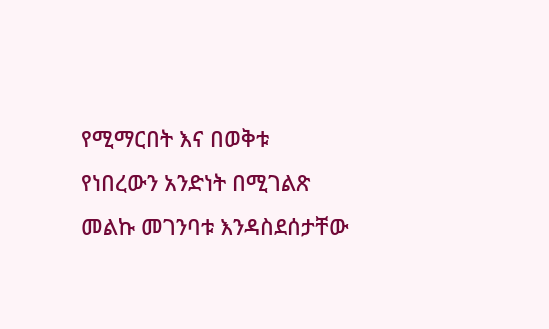የሚማርበት እና በወቅቱ የነበረውን አንድነት በሚገልጽ መልኩ መገንባቱ እንዳስደሰታቸው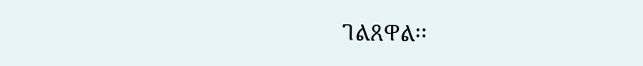ገልጸዋል፡፡